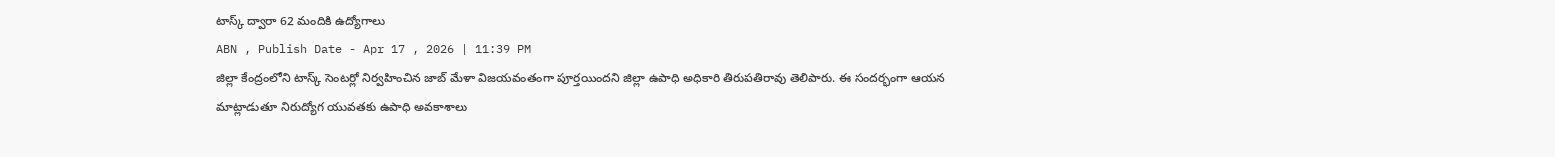టాస్క్ ద్వారా 62 మందికి ఉద్యోగాలు
ABN , Publish Date - Apr 17 , 2026 | 11:39 PM
జిల్లా కేంద్రంలోని టాస్క్ సెంటర్లో నిర్వహించిన జాబ్ మేళా విజయవంతంగా పూర్తయిందని జిల్లా ఉపాధి అధికారి తిరుపతిరావు తెలిపారు. ఈ సందర్భంగా ఆయన మాట్లాడుతూ నిరుద్యోగ యువతకు ఉపాధి అవకాశాలు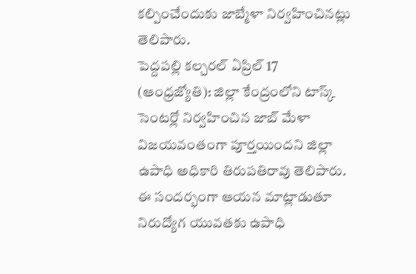కల్పించేందుకు జాబ్మేళా నిర్వహించినట్లు తెలిపారు.
పెద్దపల్లి కల్చరల్ ఏప్రిల్ 17 (ఆంధ్రజ్యోతి): జిల్లా కేంద్రంలోని టాస్క్ సెంటర్లో నిర్వహించిన జాబ్ మేళా విజయవంతంగా పూర్తయిందని జిల్లా ఉపాధి అధికారి తిరుపతిరావు తెలిపారు. ఈ సందర్భంగా ఆయన మాట్లాడుతూ నిరుద్యోగ యువతకు ఉపాధి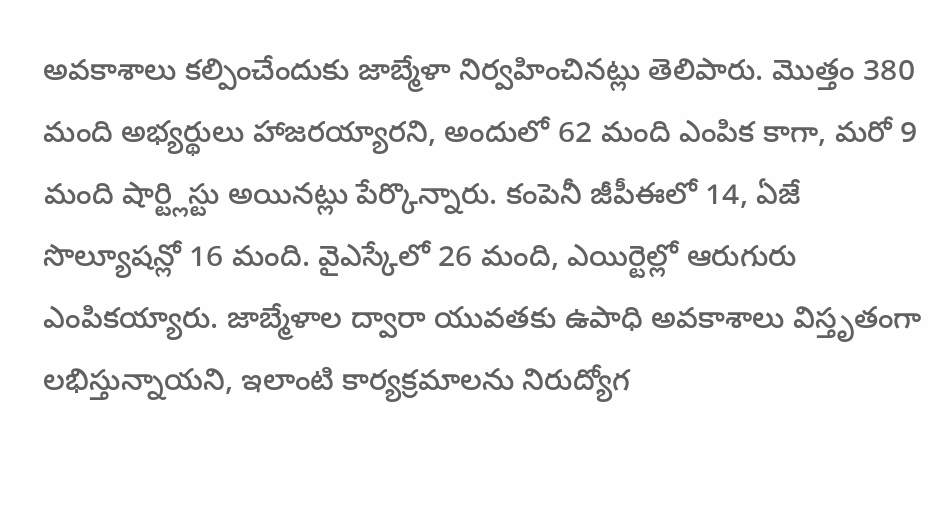అవకాశాలు కల్పించేందుకు జాబ్మేళా నిర్వహించినట్లు తెలిపారు. మొత్తం 380 మంది అభ్యర్థులు హాజరయ్యారని, అందులో 62 మంది ఎంపిక కాగా, మరో 9 మంది షార్ట్లిస్టు అయినట్లు పేర్కొన్నారు. కంపెనీ జీపీఈలో 14, ఏజే సొల్యూషన్లో 16 మంది. వైఎస్కేలో 26 మంది, ఎయిర్టెల్లో ఆరుగురు ఎంపికయ్యారు. జాబ్మేళాల ద్వారా యువతకు ఉపాధి అవకాశాలు విస్తృతంగా లభిస్తున్నాయని, ఇలాంటి కార్యక్రమాలను నిరుద్యోగ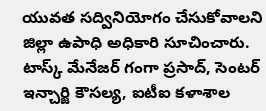యువత సద్వినియోగం చేసుకోవాలని జిల్లా ఉపాధి అధికారి సూచించారు. టాస్క్ మేనేజర్ గంగా ప్రసాద్, సెంటర్ ఇన్చార్జి కౌసల్య, ఐటీఐ కళాశాల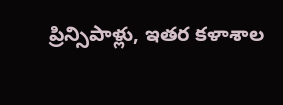ప్రిన్సిపాళ్లు, ఇతర కళాశాల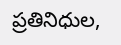ప్రతినిధుల,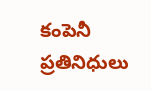కంపెనీ ప్రతినిధులు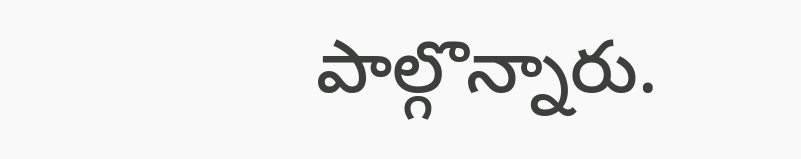పాల్గొన్నారు.